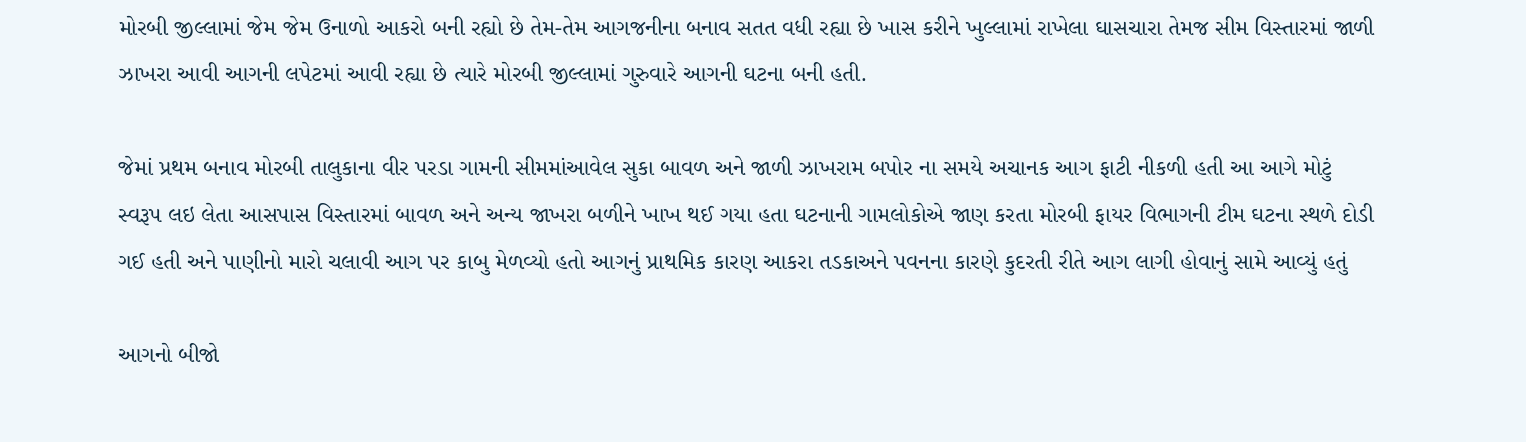મોરબી જીલ્લામાં જેમ જેમ ઉનાળો આકરો બની રહ્યો છે તેમ-તેમ આગજનીના બનાવ સતત વધી રહ્યા છે ખાસ કરીને ખુલ્લામાં રાખેલા ઘાસચારા તેમજ સીમ વિસ્તારમાં જાળી ઝાખરા આવી આગની લપેટમાં આવી રહ્યા છે ત્યારે મોરબી જીલ્લામાં ગુરુવારે આગની ઘટના બની હતી.

જેમાં પ્રથમ બનાવ મોરબી તાલુકાના વીર પરડા ગામની સીમમાંઆવેલ સુકા બાવળ અને જાળી ઝાખરામ બપોર ના સમયે અચાનક આગ ફાટી નીકળી હતી આ આગે મોટું સ્વરૂપ લઇ લેતા આસપાસ વિસ્તારમાં બાવળ અને અન્ય જાખરા બળીને ખાખ થઈ ગયા હતા ઘટનાની ગામલોકોએ જાણ કરતા મોરબી ફાયર વિભાગની ટીમ ઘટના સ્થળે દોડી ગઈ હતી અને પાણીનો મારો ચલાવી આગ પર કાબુ મેળવ્યો હતો આગનું પ્રાથમિક કારણ આકરા તડકાઅને પવનના કારણે કુદરતી રીતે આગ લાગી હોવાનું સામે આવ્યું હતું

આગનો બીજો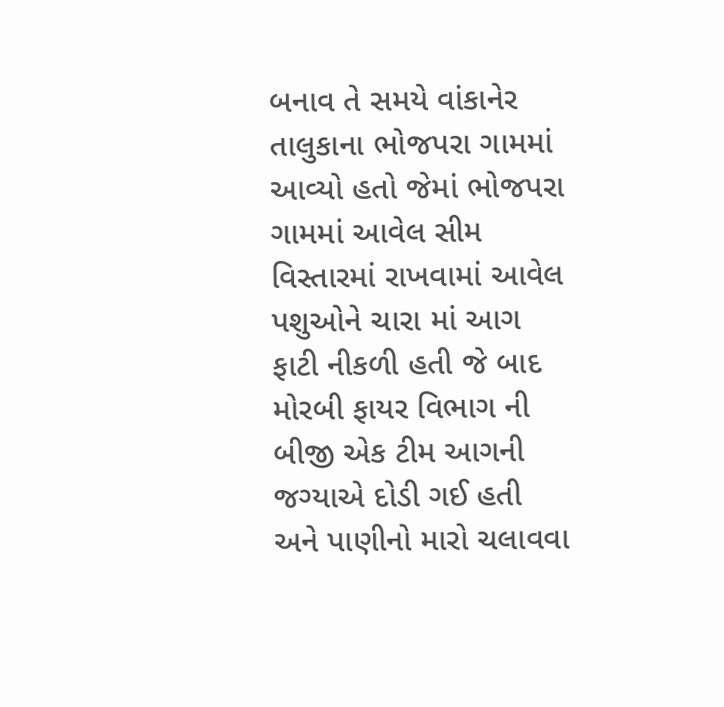બનાવ તે સમયે વાંકાનેર તાલુકાના ભોજપરા ગામમાં આવ્યો હતો જેમાં ભોજપરા ગામમાં આવેલ સીમ વિસ્તારમાં રાખવામાં આવેલ પશુઓને ચારા માં આગ ફાટી નીકળી હતી જે બાદ મોરબી ફાયર વિભાગ ની બીજી એક ટીમ આગની જગ્યાએ દોડી ગઈ હતી અને પાણીનો મારો ચલાવવા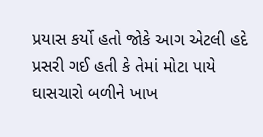પ્રયાસ કર્યો હતો જોકે આગ એટલી હદે પ્રસરી ગઈ હતી કે તેમાં મોટા પાયે ઘાસચારો બળીને ખાખ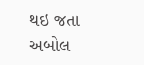થઇ જતા અબોલ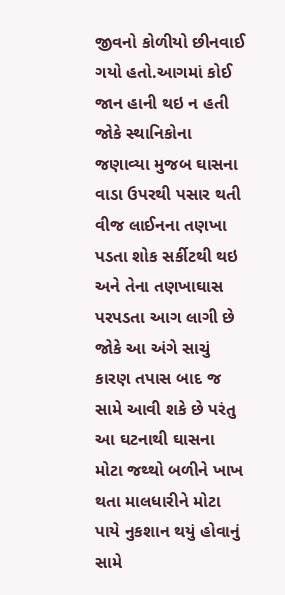જીવનો કોળીયો છીનવાઈ ગયો હતો.આગમાં કોઈ જાન હાની થઇ ન હતી જોકે સ્થાનિકોના જણાવ્યા મુજબ ઘાસના વાડા ઉપરથી પસાર થતી વીજ લાઈનના તણખા પડતા શોક સર્કીટથી થઇ અને તેના તણખાઘાસ પરપડતા આગ લાગી છે જોકે આ અંગે સાચું કારણ તપાસ બાદ જ સામે આવી શકે છે પરંતુ આ ઘટનાથી ઘાસના મોટા જથ્થો બળીને ખાખ થતા માલધારીને મોટા પાયે નુકશાન થયું હોવાનું સામે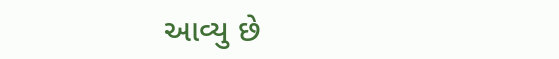આવ્યુ છે